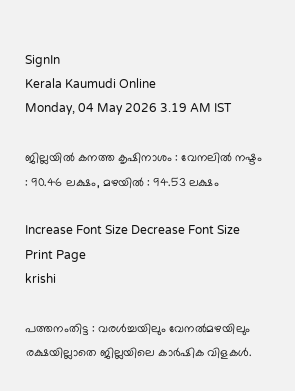SignIn
Kerala Kaumudi Online
Monday, 04 May 2026 3.19 AM IST

ജില്ലയിൽ കനത്ത കൃഷിനാശം : വേനലിൽ നഷ്ടം : 90.46 ലക്ഷം, മഴയിൽ : 94.53 ലക്ഷം

Increase Font Size Decrease Font Size Print Page
krishi

പത്തനംതിട്ട : വരൾച്ചയിലും വേനൽമഴയിലും രക്ഷയില്ലാതെ ജില്ലയിലെ കാർഷിക വിളകൾ.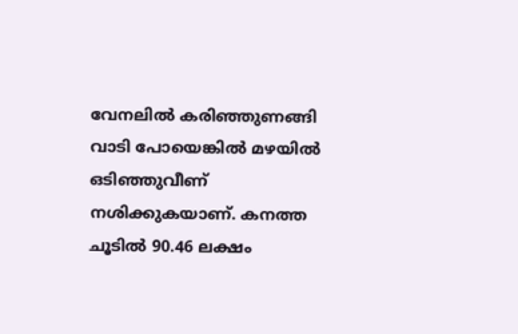വേനലിൽ കരിഞ്ഞുണങ്ങി വാടി പോയെങ്കിൽ മഴയിൽ ഒടിഞ്ഞുവീണ് നശിക്കുകയാണ്. കനത്ത ചൂടിൽ 90.46 ലക്ഷം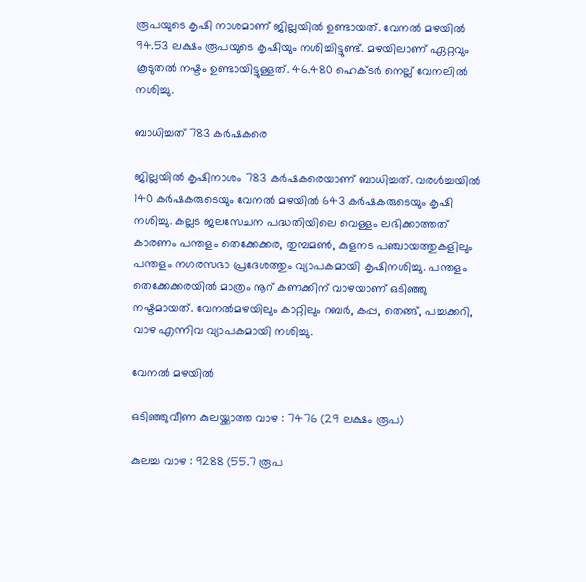രൂപയുടെ കൃഷി നാശമാണ് ജില്ലയിൽ ഉണ്ടായത്. വേനൽ മഴയിൽ 94.53 ലക്ഷം രൂപയുടെ കൃഷിയും നശിച്ചിട്ടുണ്ട്. മഴയിലാണ് ഏറ്റവും കൂടുതൽ നഷ്ടം ഉണ്ടായിട്ടുള്ളത്. 46.480 ഹെക്ടർ നെല്ല് വേനലിൽ നശിച്ചു.

ബാധിച്ചത് 783 കർഷകരെ

ജില്ലയിൽ കൃഷിനാശം 783 കർഷകരെയാണ് ബാധിച്ചത്. വരൾച്ചയിൽ 140 കർഷകരുടെയും വേനൽ മഴയിൽ 643 കർഷകരുടെയും കൃഷി നശിച്ചു. കല്ലട ജലസേചന പദ്ധതിയിലെ വെള്ളം ലഭിക്കാത്തത് കാരണം പന്തളം തെക്കേക്കര, തുമ്പമൺ, കുളനട പഞ്ചായത്തുകളിലും പന്തളം നഗരസഭാ പ്രദേശത്തും വ്യാപകമായി കൃഷിനശിച്ചു. പന്തളം തെക്കേക്കരയിൽ മാത്രം നൂറ് കണക്കിന് വാഴയാണ് ഒടിഞ്ഞു നഷ്ടമായത്. വേനൽമഴയിലും കാറ്റിലും റബർ, കപ്പ, തെങ്ങ്, പച്ചക്കറി, വാഴ എന്നിവ വ്യാപകമായി നശിച്ചു.

വേനൽ മഴയിൽ

ഒടിഞ്ഞുവീണ കുലയ്ക്കാത്ത വാഴ : 7476 (29 ലക്ഷം രൂപ)

കുലച്ച വാഴ : 9288 (55.7 രൂപ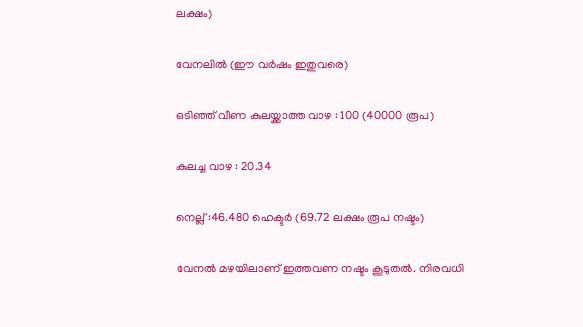ലക്ഷം)

വേനലിൽ (ഈ വർഷം ഇതുവരെ)

ഒടിഞ്ഞ് വീണ കുലയ്ക്കാത്ത വാഴ : 100 (40000 രൂപ)

കുലച്ച വാഴ : 20.34

നെല്ല് :46.480 ഹെക്ടർ (69.72 ലക്ഷം രൂപ നഷ്ടം)

വേനൽ മഴയിലാണ് ഇത്തവണ നഷ്ടം കൂടുതൽ. നിരവധി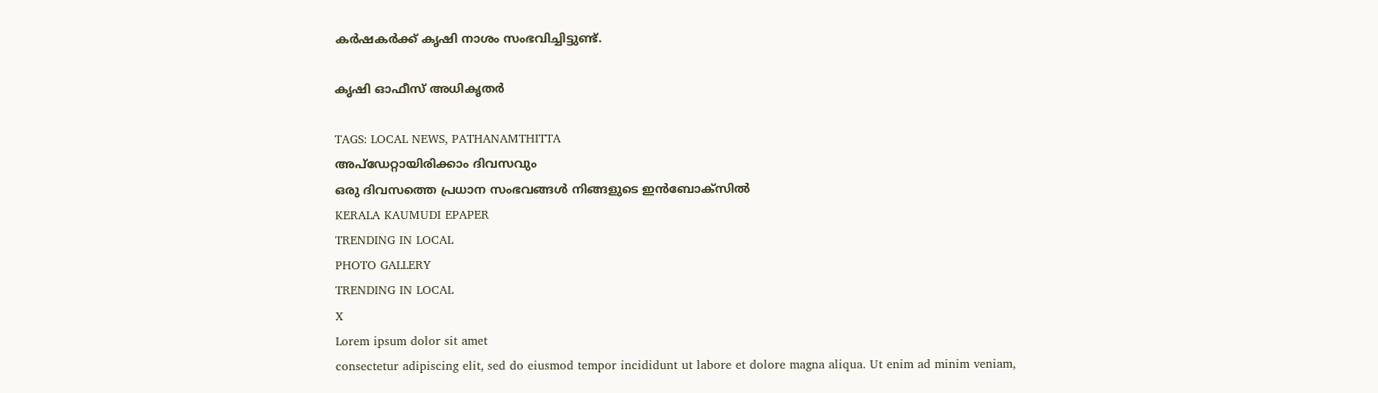കർഷകർക്ക് കൃഷി നാശം സംഭവിച്ചിട്ടുണ്ട്.

കൃഷി ഓഫീസ് അധികൃതർ

TAGS: LOCAL NEWS, PATHANAMTHITTA
അപ്ഡേറ്റായിരിക്കാം ദിവസവും
ഒരു ദിവസത്തെ പ്രധാന സംഭവങ്ങൾ നിങ്ങളുടെ ഇൻബോക്സിൽ
KERALA KAUMUDI EPAPER
TRENDING IN LOCAL
PHOTO GALLERY
TRENDING IN LOCAL
X
Lorem ipsum dolor sit amet
consectetur adipiscing elit, sed do eiusmod tempor incididunt ut labore et dolore magna aliqua. Ut enim ad minim veniam,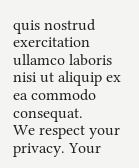quis nostrud exercitation ullamco laboris nisi ut aliquip ex ea commodo consequat.
We respect your privacy. Your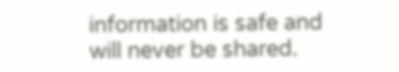information is safe and will never be shared.